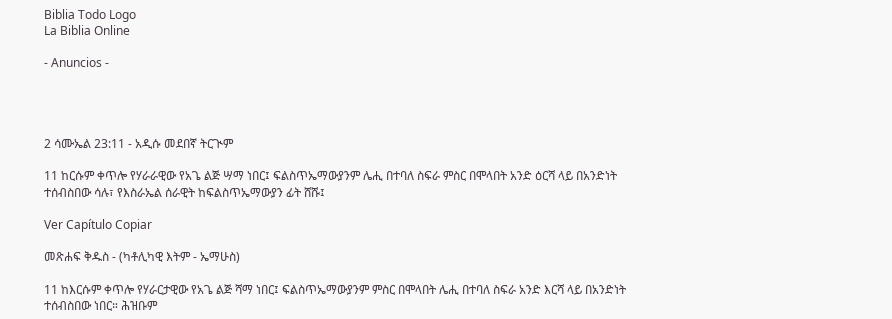Biblia Todo Logo
La Biblia Online

- Anuncios -




2 ሳሙኤል 23:11 - አዲሱ መደበኛ ትርጒም

11 ከርሱም ቀጥሎ የሃራራዊው የአጌ ልጅ ሣማ ነበር፤ ፍልስጥኤማውያንም ሌሒ በተባለ ስፍራ ምስር በሞላበት አንድ ዕርሻ ላይ በአንድነት ተሰብስበው ሳሉ፣ የእስራኤል ሰራዊት ከፍልስጥኤማውያን ፊት ሸሹ፤

Ver Capítulo Copiar

መጽሐፍ ቅዱስ - (ካቶሊካዊ እትም - ኤማሁስ)

11 ከእርሱም ቀጥሎ የሃራርታዊው የአጌ ልጅ ሻማ ነበር፤ ፍልስጥኤማውያንም ምስር በሞላበት ሌሒ በተባለ ስፍራ አንድ እርሻ ላይ በአንድነት ተሰብስበው ነበር። ሕዝቡም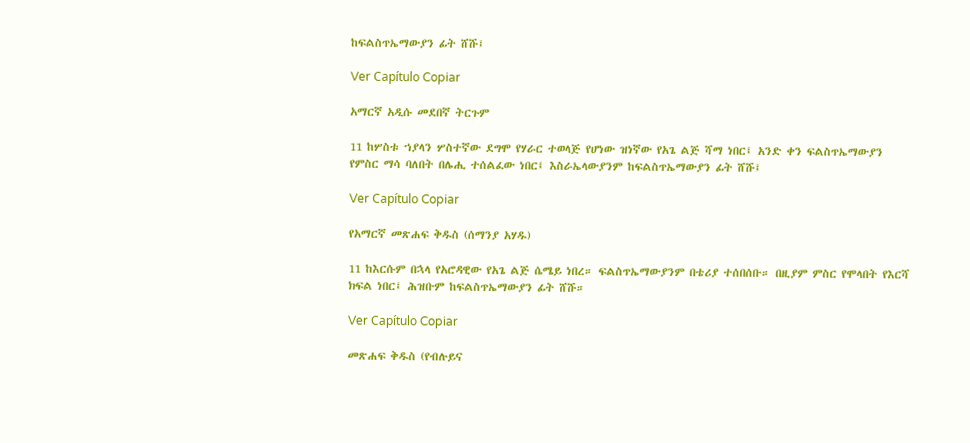ከፍልስጥኤማውያን ፊት ሸሹ፤

Ver Capítulo Copiar

አማርኛ አዲሱ መደበኛ ትርጉም

11 ከሦስቱ ኀያላን ሦስተኛው ደግሞ የሃራር ተወላጅ የሆነው ዝነኛው የአጌ ልጅ ሻማ ነበር፤ አንድ ቀን ፍልስጥኤማውያን የምስር ማሳ ባለበት በሌሒ ተሰልፈው ነበር፤ እስራኤላውያንም ከፍልስጥኤማውያን ፊት ሸሹ፤

Ver Capítulo Copiar

የአማርኛ መጽሐፍ ቅዱስ (ሰማንያ አሃዱ)

11 ከእርሱም በኋላ የአሮዳዊው የአጌ ልጅ ሴሜይ ነበረ። ፍልስጥኤማውያንም በቴሪያ ተሰበሰቡ። በዚያም ምስር የሞላበት የእርሻ ክፍል ነበር፤ ሕዝቡም ከፍልስጥኤማውያን ፊት ሸሹ።

Ver Capítulo Copiar

መጽሐፍ ቅዱስ (የብሉይና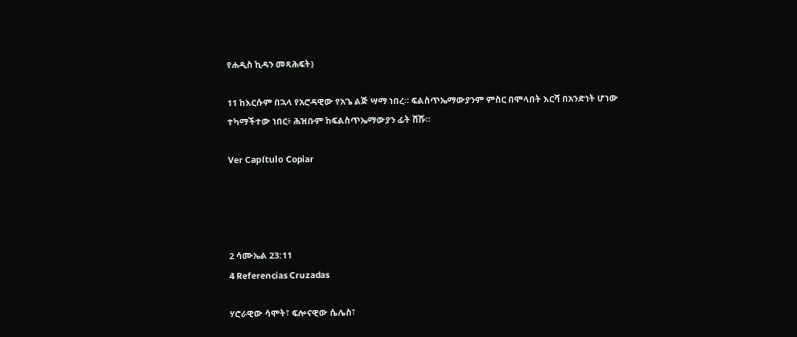የሐዲስ ኪዳን መጻሕፍት)

11 ከእርሱም በኋላ የአሮዳዊው የአጌ ልጅ ሣማ ነበረ። ፍልስጥኤማውያንም ምስር በሞላበት እርሻ በአንድነት ሆነው ተካማችተው ነበር፥ ሕዝቡም ከፍልስጥኤማውያን ፊት ሸሹ።

Ver Capítulo Copiar




2 ሳሙኤል 23:11
4 Referencias Cruzadas

ሃሮራዊው ሳሞት፣ ፍሎናዊው ሴሌስ፣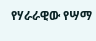የሃራራዊው የሣማ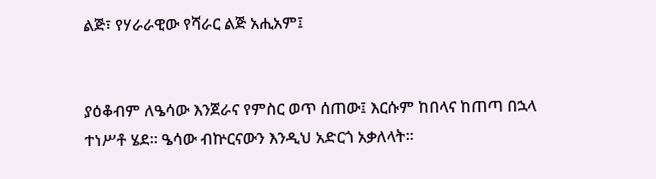ልጅ፣ የሃራራዊው የሻራር ልጅ አሒአም፤


ያዕቆብም ለዔሳው እንጀራና የምስር ወጥ ሰጠው፤ እርሱም ከበላና ከጠጣ በኋላ ተነሥቶ ሄደ። ዔሳው ብኵርናውን እንዲህ አድርጎ አቃለላት።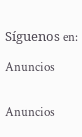Síguenos en:

Anuncios


Anuncios